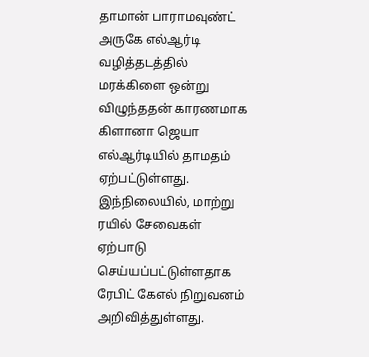தாமான் பாராமவுண்ட் அருகே எல்ஆர்டி வழித்தடத்தில் மரக்கிளை ஒன்று விழுந்ததன் காரணமாக கிளானா ஜெயா எல்ஆர்டியில் தாமதம் ஏற்பட்டுள்ளது.
இந்நிலையில், மாற்று ரயில் சேவைகள் ஏற்பாடு செய்யப்பட்டுள்ளதாக ரேபிட் கேஎல் நிறுவனம் அறிவித்துள்ளது.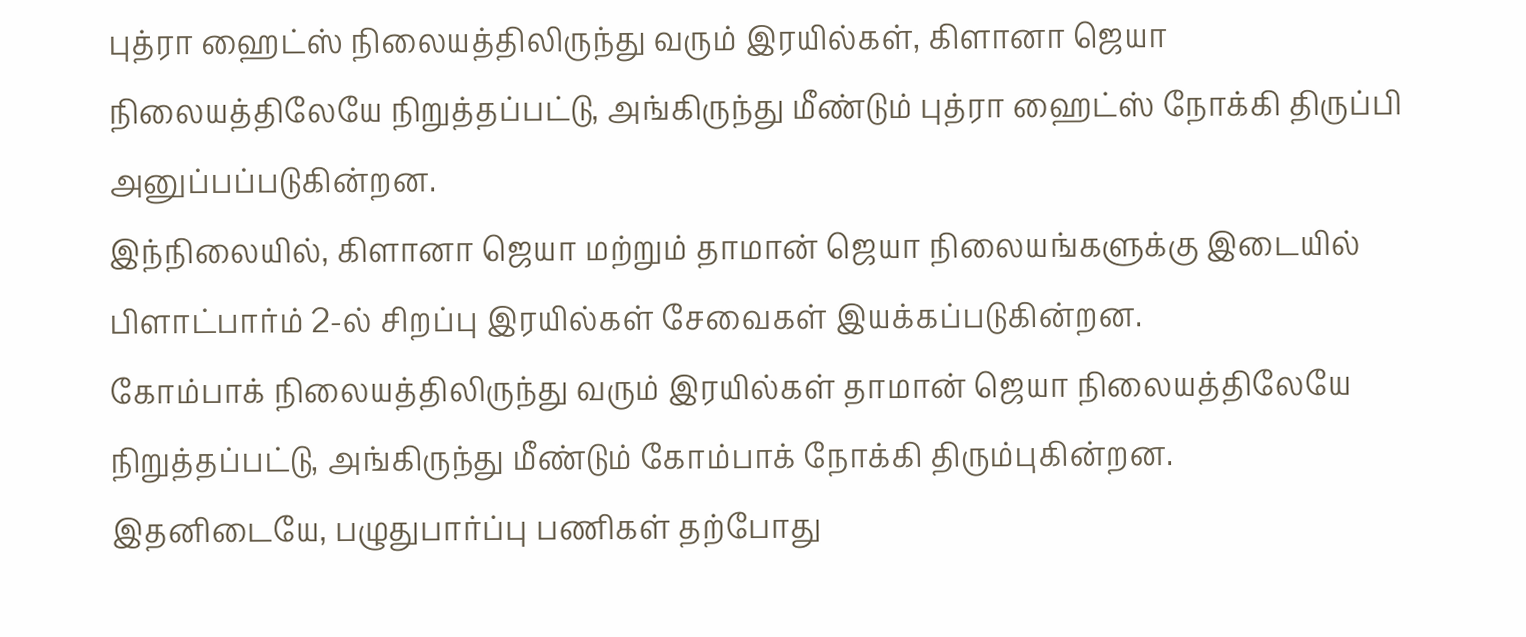புத்ரா ஹைட்ஸ் நிலையத்திலிருந்து வரும் இரயில்கள், கிளானா ஜெயா நிலையத்திலேயே நிறுத்தப்பட்டு, அங்கிருந்து மீண்டும் புத்ரா ஹைட்ஸ் நோக்கி திருப்பி அனுப்பப்படுகின்றன.
இந்நிலையில், கிளானா ஜெயா மற்றும் தாமான் ஜெயா நிலையங்களுக்கு இடையில் பிளாட்பார்ம் 2-ல் சிறப்பு இரயில்கள் சேவைகள் இயக்கப்படுகின்றன.
கோம்பாக் நிலையத்திலிருந்து வரும் இரயில்கள் தாமான் ஜெயா நிலையத்திலேயே நிறுத்தப்பட்டு, அங்கிருந்து மீண்டும் கோம்பாக் நோக்கி திரும்புகின்றன.
இதனிடையே, பழுதுபார்ப்பு பணிகள் தற்போது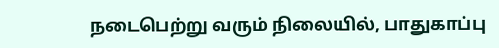நடைபெற்று வரும் நிலையில், பாதுகாப்பு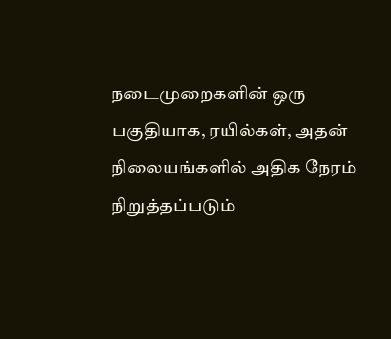நடைமுறைகளின் ஒரு பகுதியாக, ரயில்கள், அதன் நிலையங்களில் அதிக நேரம் நிறுத்தப்படும்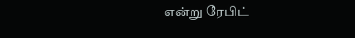என்று ரேபிட்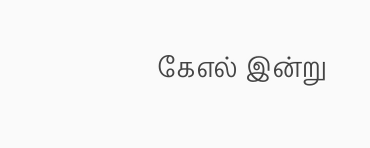கேஎல் இன்று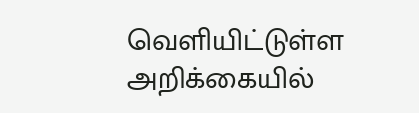வெளியிட்டுள்ள அறிக்கையில்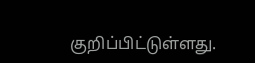குறிப்பிட்டுள்ளது.